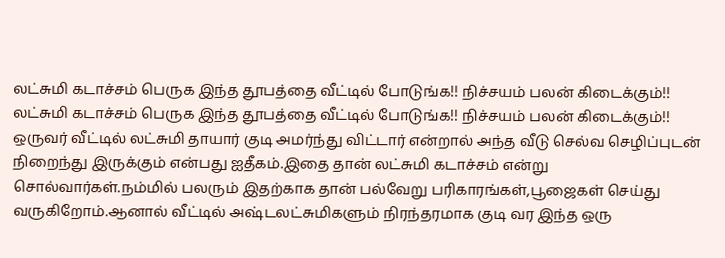லட்சுமி கடாச்சம் பெருக இந்த தூபத்தை வீட்டில் போடுங்க!! நிச்சயம் பலன் கிடைக்கும்!!
லட்சுமி கடாச்சம் பெருக இந்த தூபத்தை வீட்டில் போடுங்க!! நிச்சயம் பலன் கிடைக்கும்!! ஒருவர் வீட்டில் லட்சுமி தாயார் குடி அமர்ந்து விட்டார் என்றால் அந்த வீடு செல்வ செழிப்புடன் நிறைந்து இருக்கும் என்பது ஐதீகம்.இதை தான் லட்சுமி கடாச்சம் என்று சொல்வார்கள்.நம்மில் பலரும் இதற்காக தான் பல்வேறு பரிகாரங்கள்,பூஜைகள் செய்து வருகிறோம்.ஆனால் வீட்டில் அஷ்டலட்சுமிகளும் நிரந்தரமாக குடி வர இந்த ஒரு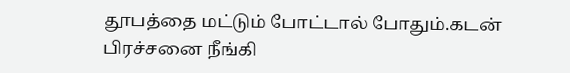தூபத்தை மட்டும் போட்டால் போதும்.கடன் பிரச்சனை நீங்கி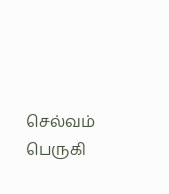செல்வம் பெருகி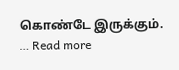கொண்டே இருக்கும். … Read more